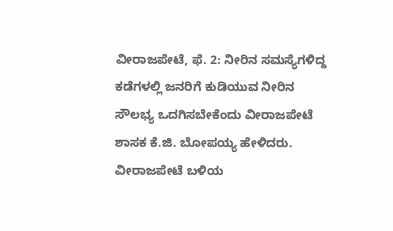ವೀರಾಜಪೇಟೆ, ಫೆ. 2: ನೀರಿನ ಸಮಸ್ಯೆಗಳಿದ್ದ ಕಡೆಗಳಲ್ಲಿ ಜನರಿಗೆ ಕುಡಿಯುವ ನೀರಿನ ಸೌಲಭ್ಯ ಒದಗಿಸಬೇಕೆಂದು ವೀರಾಜಪೇಟೆ ಶಾಸಕ ಕೆ.ಜಿ. ಬೋಪಯ್ಯ ಹೇಳಿದರು.
ವೀರಾಜಪೇಟೆ ಬಳಿಯ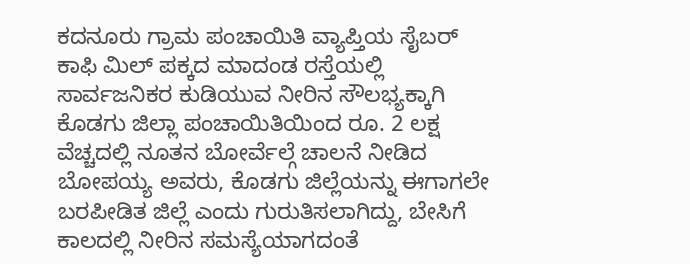ಕದನೂರು ಗ್ರಾಮ ಪಂಚಾಯಿತಿ ವ್ಯಾಪ್ತಿಯ ಸೈಬರ್ ಕಾಫಿ ಮಿಲ್ ಪಕ್ಕದ ಮಾದಂಡ ರಸ್ತೆಯಲ್ಲಿ ಸಾರ್ವಜನಿಕರ ಕುಡಿಯುವ ನೀರಿನ ಸೌಲಭ್ಯಕ್ಕಾಗಿ ಕೊಡಗು ಜಿಲ್ಲಾ ಪಂಚಾಯಿತಿಯಿಂದ ರೂ. 2 ಲಕ್ಷ ವೆಚ್ಚದಲ್ಲಿ ನೂತನ ಬೋರ್ವೆಲ್ಗೆ ಚಾಲನೆ ನೀಡಿದ ಬೋಪಯ್ಯ ಅವರು, ಕೊಡಗು ಜಿಲ್ಲೆಯನ್ನು ಈಗಾಗಲೇ ಬರಪೀಡಿತ ಜಿಲ್ಲೆ ಎಂದು ಗುರುತಿಸಲಾಗಿದ್ದು, ಬೇಸಿಗೆ ಕಾಲದಲ್ಲಿ ನೀರಿನ ಸಮಸ್ಯೆಯಾಗದಂತೆ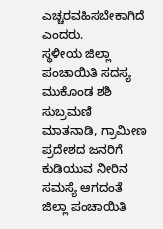ಎಚ್ಚರವಹಿಸಬೇಕಾಗಿದೆ ಎಂದರು.
ಸ್ಥಳೀಯ ಜಿಲ್ಲಾ ಪಂಚಾಯಿತಿ ಸದಸ್ಯ ಮುಕೊಂಡ ಶಶಿ ಸುಬ್ರಮಣಿ ಮಾತನಾಡಿ, ಗ್ರಾಮೀಣ ಪ್ರದೇಶದ ಜನರಿಗೆ ಕುಡಿಯುವ ನೀರಿನ ಸಮಸ್ಯೆ ಆಗದಂತೆ ಜಿಲ್ಲಾ ಪಂಚಾಯಿತಿ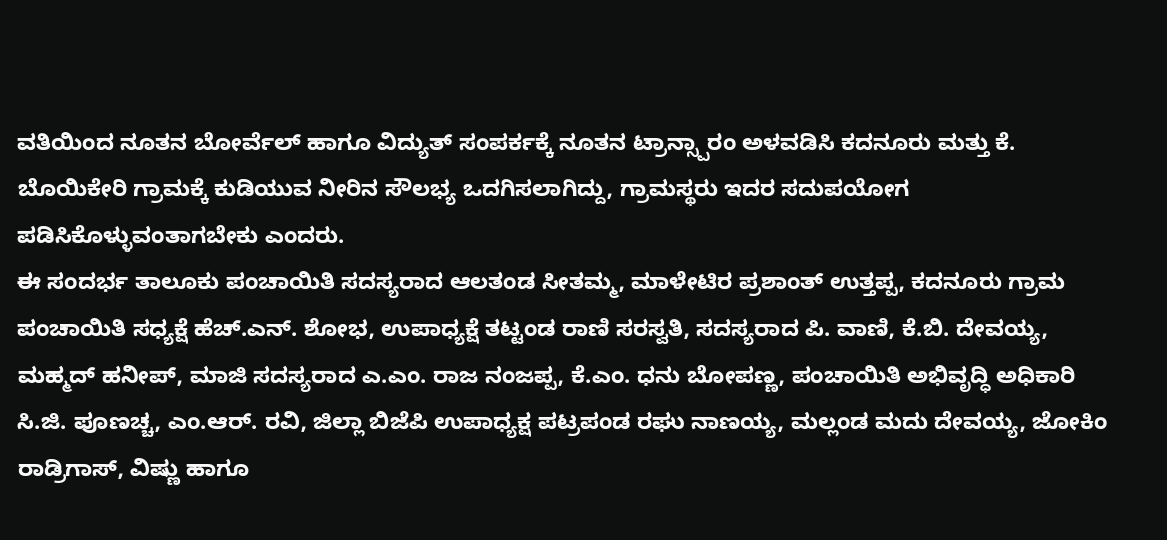ವತಿಯಿಂದ ನೂತನ ಬೋರ್ವೆಲ್ ಹಾಗೂ ವಿದ್ಯುತ್ ಸಂಪರ್ಕಕ್ಕೆ ನೂತನ ಟ್ರಾನ್ಸ್ಪಾರಂ ಅಳವಡಿಸಿ ಕದನೂರು ಮತ್ತು ಕೆ. ಬೊಯಿಕೇರಿ ಗ್ರಾಮಕ್ಕೆ ಕುಡಿಯುವ ನೀರಿನ ಸೌಲಭ್ಯ ಒದಗಿಸಲಾಗಿದ್ದು, ಗ್ರಾಮಸ್ಥರು ಇದರ ಸದುಪಯೋಗ ಪಡಿಸಿಕೊಳ್ಳುವಂತಾಗಬೇಕು ಎಂದರು.
ಈ ಸಂದರ್ಭ ತಾಲೂಕು ಪಂಚಾಯಿತಿ ಸದಸ್ಯರಾದ ಆಲತಂಡ ಸೀತಮ್ಮ, ಮಾಳೇಟಿರ ಪ್ರಶಾಂತ್ ಉತ್ತಪ್ಪ, ಕದನೂರು ಗ್ರಾಮ ಪಂಚಾಯಿತಿ ಸಧ್ಯಕ್ಷೆ ಹೆಚ್.ಎನ್. ಶೋಭ, ಉಪಾಧ್ಯಕ್ಷೆ ತಟ್ಟಂಡ ರಾಣಿ ಸರಸ್ವತಿ, ಸದಸ್ಯರಾದ ಪಿ. ವಾಣಿ, ಕೆ.ಬಿ. ದೇವಯ್ಯ, ಮಹ್ಮದ್ ಹನೀಪ್, ಮಾಜಿ ಸದಸ್ಯರಾದ ಎ.ಎಂ. ರಾಜ ನಂಜಪ್ಪ, ಕೆ.ಎಂ. ಧನು ಬೋಪಣ್ಣ, ಪಂಚಾಯಿತಿ ಅಭಿವೃದ್ಧಿ ಅಧಿಕಾರಿ ಸಿ.ಜಿ. ಪೂಣಚ್ಚ, ಎಂ.ಆರ್. ರವಿ, ಜಿಲ್ಲಾ ಬಿಜೆಪಿ ಉಪಾಧ್ಯಕ್ಷ ಪಟ್ರಪಂಡ ರಘು ನಾಣಯ್ಯ, ಮಲ್ಲಂಡ ಮದು ದೇವಯ್ಯ, ಜೋಕಿಂ ರಾಡ್ರಿಗಾಸ್, ವಿಷ್ಣು ಹಾಗೂ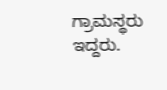ಗ್ರಾಮಸ್ಥರು ಇದ್ದರು.